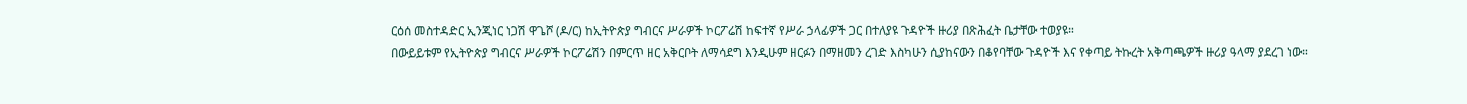ርዕሰ መስተዳድር ኢንጂነር ነጋሽ ዋጌሾ (ዶ/ር) ከኢትዮጵያ ግብርና ሥራዎች ኮርፖሬሽ ከፍተኛ የሥራ ኃላፊዎች ጋር በተለያዩ ጉዳዮች ዙሪያ በጽሕፈት ቤታቸው ተወያዩ።
በውይይቱም የኢትዮጵያ ግብርና ሥራዎች ኮርፖሬሽን በምርጥ ዘር አቅርቦት ለማሳደግ እንዲሁም ዘርፉን በማዘመን ረገድ እስካሁን ሲያከናውን በቆየባቸው ጉዳዮች እና የቀጣይ ትኩረት አቅጣጫዎች ዙሪያ ዓላማ ያደረገ ነው።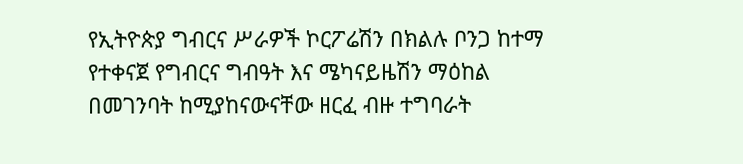የኢትዮጵያ ግብርና ሥራዎች ኮርፖሬሽን በክልሉ ቦንጋ ከተማ የተቀናጀ የግብርና ግብዓት እና ሜካናይዜሽን ማዕከል በመገንባት ከሚያከናውናቸው ዘርፈ ብዙ ተግባራት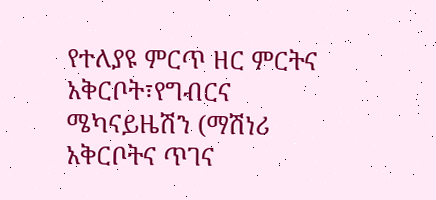የተለያዩ ምርጥ ዘር ምርትና አቅርቦት፣የግብርና ሜካናይዜሽን (ማሽነሪ አቅርቦትና ጥገና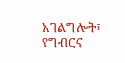አገልግሎት፣ የግብርና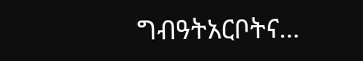ግብዓትአርቦትና…